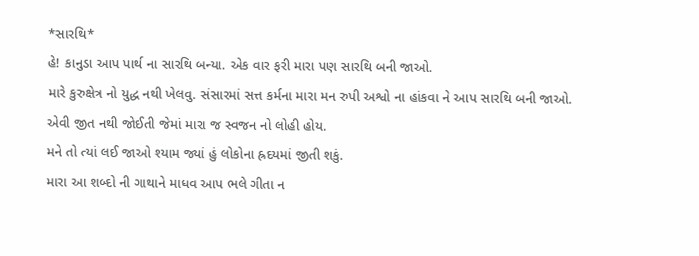*સારથિ*
હે! કાનુડા આપ પાર્થ ના સારથિ બન્યા. એક વાર ફરી મારા પણ સારથિ બની જાઓ.
મારે કુરુક્ષેત્ર નો યુદ્ધ નથી ખેલવુ. સંસારમાં સત્ત કર્મના મારા મન રુપી અશ્વો ના હાંકવા ને આપ સારથિ બની જાઓ.
એવી જીત નથી જોઈતી જેમાં મારા જ સ્વજન નો લોહી હોય.
મને તો ત્યાં લઈ જાઓ શ્યામ જ્યાં હું લોકોના હ્રદયમાં જીતી શકું.
મારા આ શબ્દો ની ગાથાને માધવ આપ ભલે ગીતા ન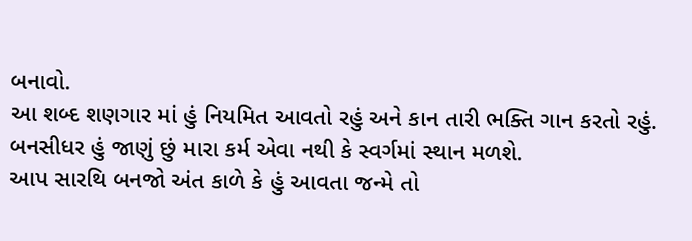બનાવો.
આ શબ્દ શણગાર માં હું નિયમિત આવતો રહું અને કાન તારી ભક્તિ ગાન કરતો રહું.
બનસીધર હું જાણું છું મારા કર્મ એવા નથી કે સ્વર્ગમાં સ્થાન મળશે.
આપ સારથિ બનજો અંત કાળે કે હું આવતા જન્મે તો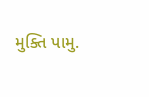મુક્તિ પામુ.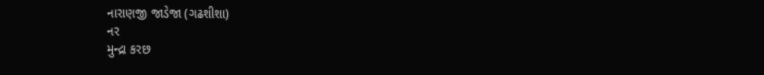નારાણજી જાડેજા (ગઢશીશા)
નર
મુન્દ્રા કરછ